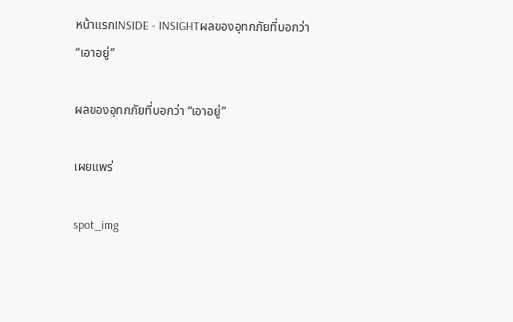หน้าแรกINSIDE - INSIGHTผลของอุทกภัยที่บอกว่า “เอาอยู่”

ผลของอุทกภัยที่บอกว่า “เอาอยู่”

เผยแพร่

spot_img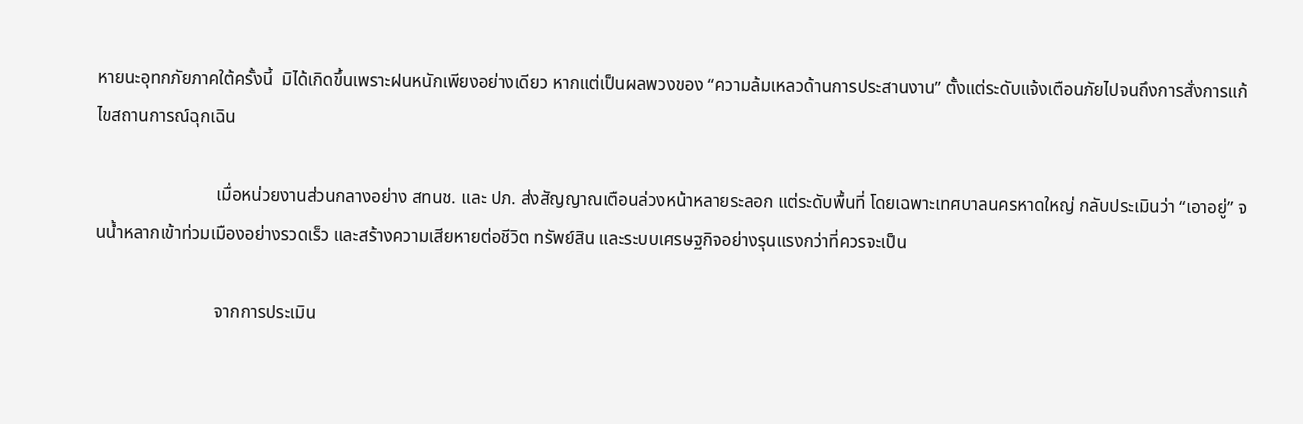หายนะอุทกภัยภาคใต้ครั้งนี้  มิได้เกิดขึ้นเพราะฝนหนักเพียงอย่างเดียว หากแต่เป็นผลพวงของ “ความล้มเหลวด้านการประสานงาน” ตั้งแต่ระดับแจ้งเตือนภัยไปจนถึงการสั่งการแก้ไขสถานการณ์ฉุกเฉิน

                           เมื่อหน่วยงานส่วนกลางอย่าง สทนช. และ ปภ. ส่งสัญญาณเตือนล่วงหน้าหลายระลอก แต่ระดับพื้นที่ โดยเฉพาะเทศบาลนครหาดใหญ่ กลับประเมินว่า “เอาอยู่” จนน้ำหลากเข้าท่วมเมืองอย่างรวดเร็ว และสร้างความเสียหายต่อชีวิต ทรัพย์สิน และระบบเศรษฐกิจอย่างรุนแรงกว่าที่ควรจะเป็น

                           จากการประเมิน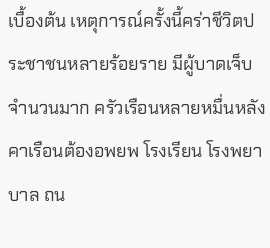เบื้องต้น เหตุการณ์ครั้งนี้คร่าชีวิตประชาชนหลายร้อยราย มีผู้บาดเจ็บจำนวนมาก ครัวเรือนหลายหมื่นหลังคาเรือนต้องอพยพ โรงเรียน โรงพยาบาล ถน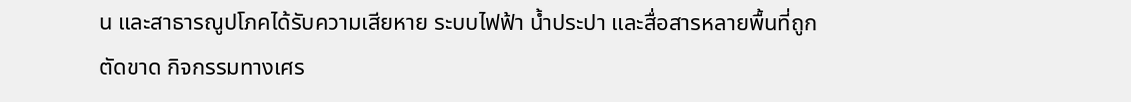น และสาธารณูปโภคได้รับความเสียหาย ระบบไฟฟ้า น้ำประปา และสื่อสารหลายพื้นที่ถูกตัดขาด กิจกรรมทางเศร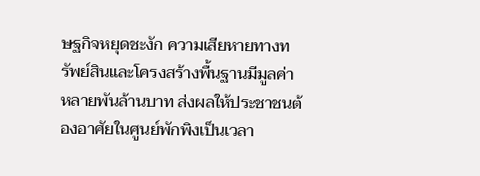ษฐกิจหยุดชะงัก ความเสียหายทางทรัพย์สินและโครงสร้างพื้นฐานมีมูลค่าหลายพันล้านบาท ส่งผลให้ประชาชนต้องอาศัยในศูนย์พักพิงเป็นเวลา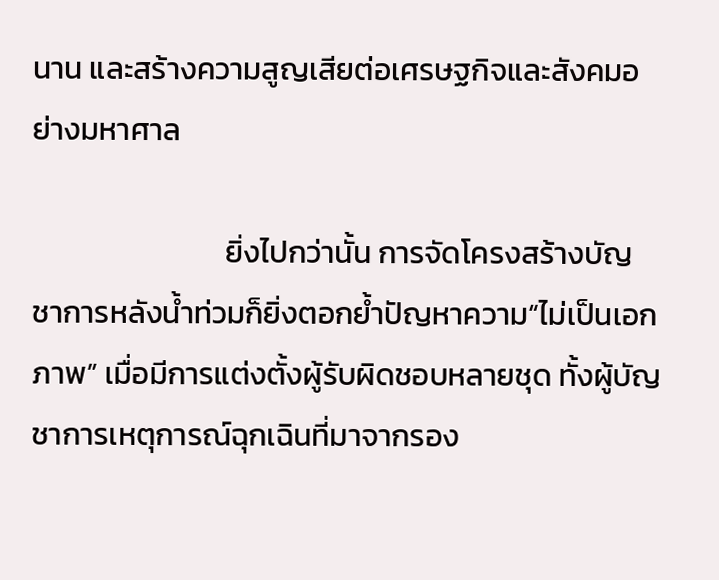นาน และสร้างความสูญเสียต่อเศรษฐกิจและสังคมอย่างมหาศาล

                            ยิ่งไปกว่านั้น การจัดโครงสร้างบัญชาการหลังน้ำท่วมก็ยิ่งตอกย้ำปัญหาความ“ไม่เป็นเอกภาพ” เมื่อมีการแต่งตั้งผู้รับผิดชอบหลายชุด ทั้งผู้บัญชาการเหตุการณ์ฉุกเฉินที่มาจากรอง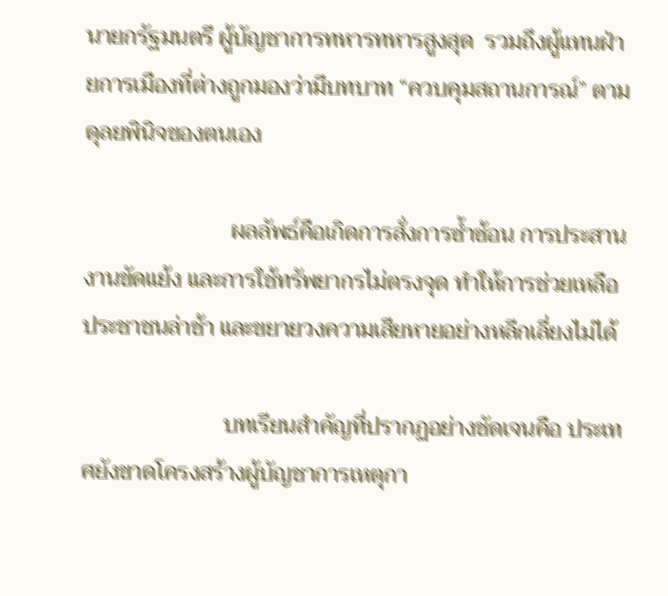นายกรัฐมนตรี ผู้บัญชาการทหารทหารสูงสุด  รวมถึงผู้แทนฝ่ายการเมืองที่ต่างถูกมองว่ามีบทบาท “ควบคุมสถานการณ์” ตามดุลยพินิจของตนเอง

                          ผลลัพธ์คือเกิดการสั่งการซ้ำซ้อน การประสานงานขัดแย้ง และการใช้ทรัพยากรไม่ตรงจุด ทำให้การช่วยเหลือประชาชนล่าช้า และขยายวงความเสียหายอย่างหลีกเลี่ยงไม่ได้

                         บทเรียนสำคัญที่ปรากฏอย่างชัดเจนคือ ประเทศยังขาดโครงสร้างผู้บัญชาการเหตุกา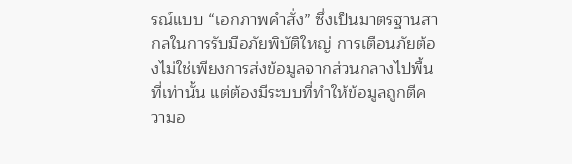รณ์แบบ “เอกภาพคำสั่ง” ซึ่งเป็นมาตรฐานสากลในการรับมือภัยพิบัติใหญ่ การเตือนภัยต้องไม่ใช่เพียงการส่งข้อมูลจากส่วนกลางไปพื้นที่เท่านั้น แต่ต้องมีระบบที่ทำให้ข้อมูลถูกตีความอ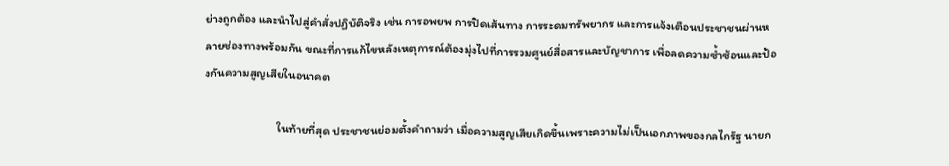ย่างถูกต้อง และนำไปสู่คำสั่งปฏิบัติจริง เช่น การอพยพ การปิดเส้นทาง การระดมทรัพยากร และการแจ้งเตือนประชาชนผ่านหลายช่องทางพร้อมกัน ขณะที่การแก้ไขหลังเหตุการณ์ต้องมุ่งไปที่การรวมศูนย์สื่อสารและบัญชาการ เพื่อลดความซ้ำซ้อนและป้องกันความสูญเสียในอนาคต

                        ในท้ายที่สุด ประชาชนย่อมตั้งคำถามว่า เมื่อความสูญเสียเกิดขึ้นเพราะความไม่เป็นเอกภาพของกลไกรัฐ นายก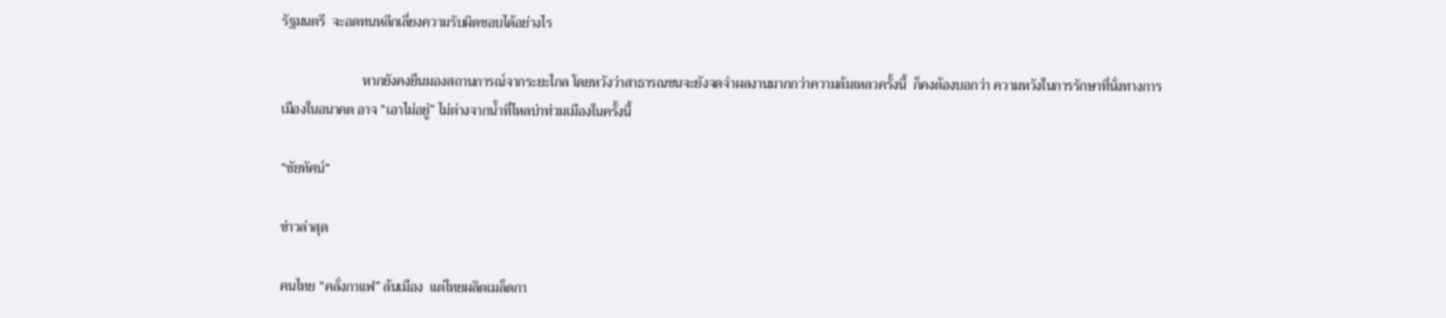รัฐมนตรี  จะอดทนหลีกเลี่ยงความรับผิดชอบได้อย่างไร

                        หากยังคงยืนมองสถานการณ์จากระยะไกล โดยหวังว่าสาธารณชนจะยังจดจำผลงานมากกว่าความล้มเหลวครั้งนี้  ก็คงต้องบอกว่า ความหวังในการรักษาที่นั่งทางการเมืองในอนาคต อาจ “เอาไม่อยู่” ไม่ต่างจากน้ำที่ไหลบ่าท่วมเมืองในครั้งนี้

“ชัยทัศน์“

ข่าวล่าสุด

คนไทย “คลั่งกาแฟ” ล้นเมือง  แต่ไทยผลิตเมล็ดกา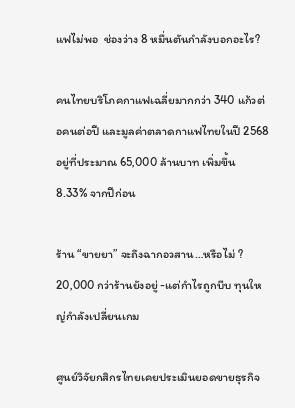แฟไม่พอ  ช่องว่าง 8 หมื่นตันกำลังบอกอะไร?

คนไทยบริโภคกาแฟเฉลี่ยมากกว่า 340 แก้วต่อคนต่อปี และมูลค่าตลาดกาแฟไทยในปี 2568 อยู่ที่ประมาณ 65,000 ล้านบาท เพิ่มขึ้น 8.33% จากปีก่อน

ร้าน “ขายยา” จะถึงฉากอวสาน…หรือไม่ ?   20,000 กว่าร้านยังอยู่ -แต่กำไรถูกบีบ ทุนใหญ่กำลังเปลี่ยนเกม

ศูนย์วิจัยกสิกรไทยเคยประเมินยอดขายธุรกิจ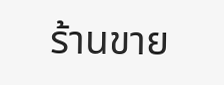ร้านขาย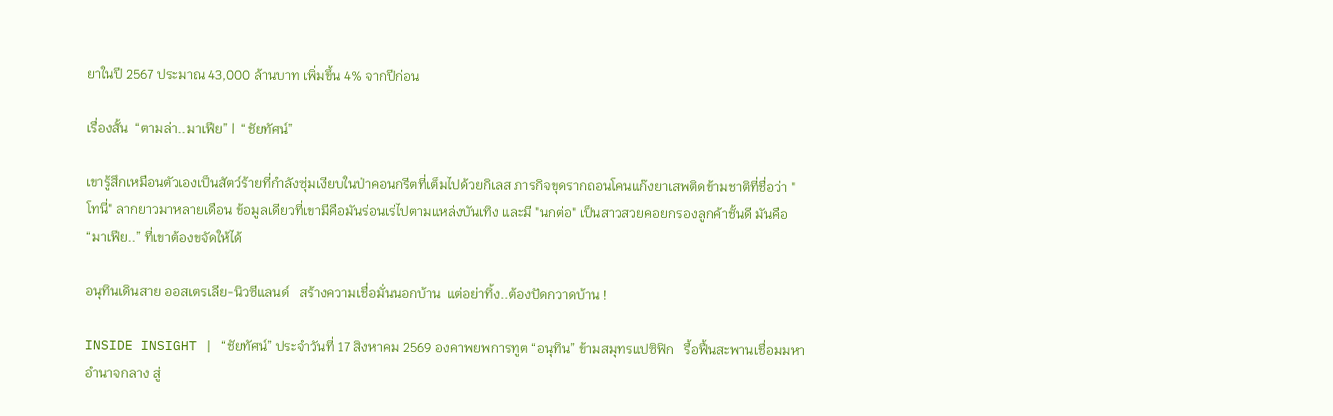ยาในปี 2567 ประมาณ 43,000 ล้านบาท เพิ่มขึ้น 4% จากปีก่อน

เรื่องสั้น  “ตามล่า..มาเฟีย” |  “ชัยทัศน์”

เขารู้สึกเหมือนตัวเองเป็นสัตว์ร้ายที่กำลังซุ่มเงียบในป่าคอนกรีตที่เต็มไปด้วยกิเลส ภารกิจขุดรากถอนโคนแก๊งยาเสพติดข้ามชาติที่ชื่อว่า "โทนี่" ลากยาวมาหลายเดือน ข้อมูลเดียวที่เขามีคือมันร่อนเร่ไปตามแหล่งบันเทิง และมี "นกต่อ" เป็นสาวสวยคอยกรองลูกค้าชั้นดี มันคือ “มาเฟีย..” ที่เขาต้องขจัดให้ได้

อนุทินเดินสาย ออสเตรเลีย-นิวซีแลนด์   สร้างความเชื่อมั่นนอกบ้าน  แต่อย่าทิ้ง..ต้องปัดกวาดบ้าน !

INSIDE INSIGHT | “ชัยทัศน์” ประจำวันที่ 17 สิงหาคม 2569 องคาพยพการทูต “อนุทิน” ข้ามสมุทรแปซิฟิก   รื้อฟื้นสะพานเชื่อมมหาอำนาจกลาง สู่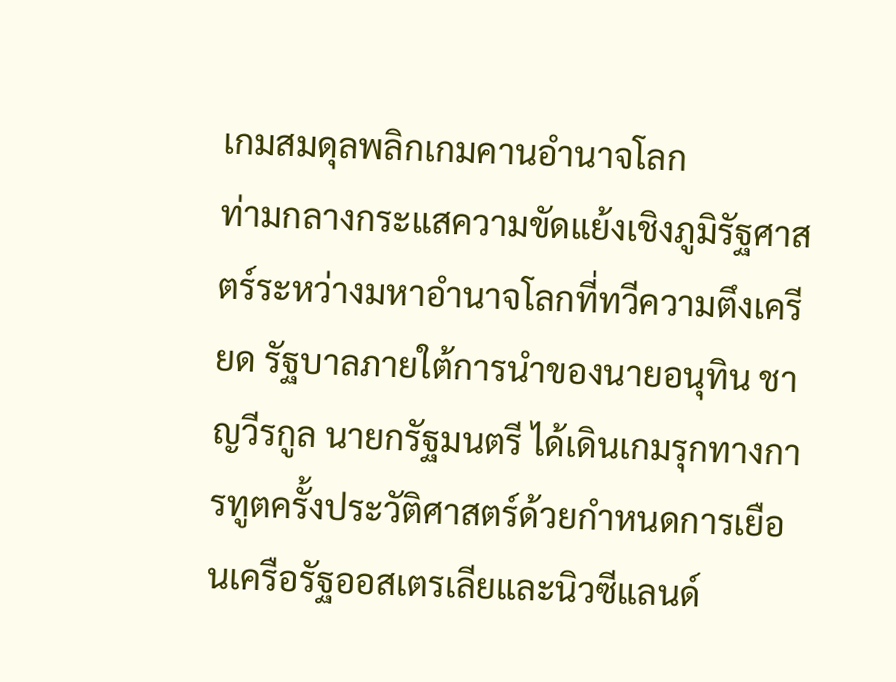เกมสมดุลพลิกเกมคานอำนาจโลก                            ท่ามกลางกระแสความขัดแย้งเชิงภูมิรัฐศาสตร์ระหว่างมหาอำนาจโลกที่ทวีความตึงเครียด รัฐบาลภายใต้การนำของนายอนุทิน ชาญวีรกูล นายกรัฐมนตรี ได้เดินเกมรุกทางการทูตครั้งประวัติศาสตร์ด้วยกำหนดการเยือนเครือรัฐออสเตรเลียและนิวซีแลนด์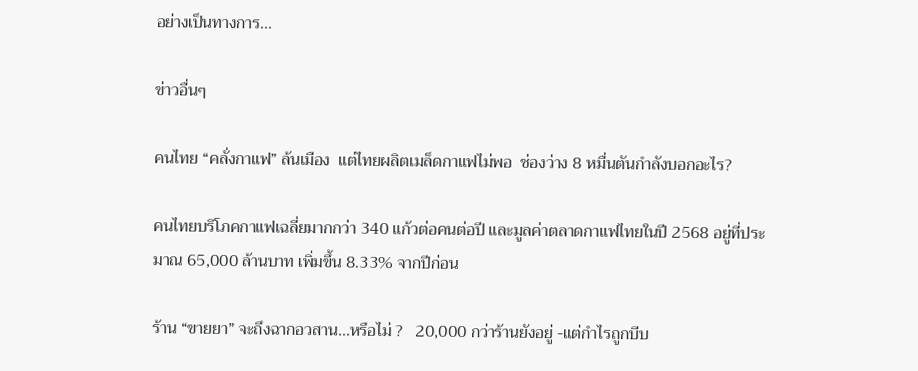อย่างเป็นทางการ...

ข่าวอื่นๆ

คนไทย “คลั่งกาแฟ” ล้นเมือง  แต่ไทยผลิตเมล็ดกาแฟไม่พอ  ช่องว่าง 8 หมื่นตันกำลังบอกอะไร?

คนไทยบริโภคกาแฟเฉลี่ยมากกว่า 340 แก้วต่อคนต่อปี และมูลค่าตลาดกาแฟไทยในปี 2568 อยู่ที่ประมาณ 65,000 ล้านบาท เพิ่มขึ้น 8.33% จากปีก่อน

ร้าน “ขายยา” จะถึงฉากอวสาน…หรือไม่ ?   20,000 กว่าร้านยังอยู่ -แต่กำไรถูกบีบ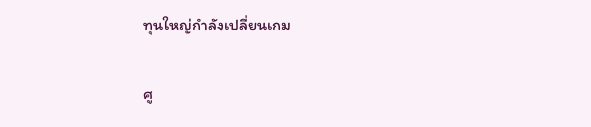ทุนใหญ่กำลังเปลี่ยนเกม

ศู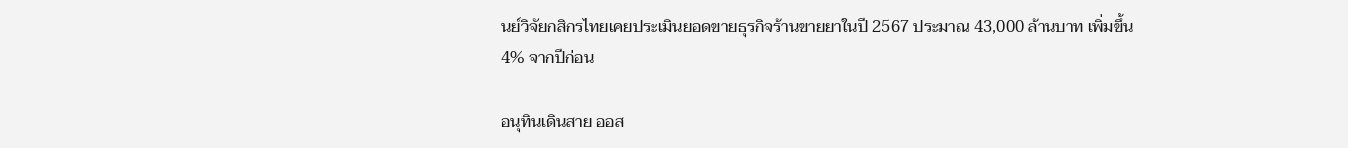นย์วิจัยกสิกรไทยเคยประเมินยอดขายธุรกิจร้านขายยาในปี 2567 ประมาณ 43,000 ล้านบาท เพิ่มขึ้น 4% จากปีก่อน

อนุทินเดินสาย ออส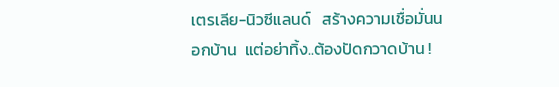เตรเลีย-นิวซีแลนด์   สร้างความเชื่อมั่นนอกบ้าน  แต่อย่าทิ้ง..ต้องปัดกวาดบ้าน !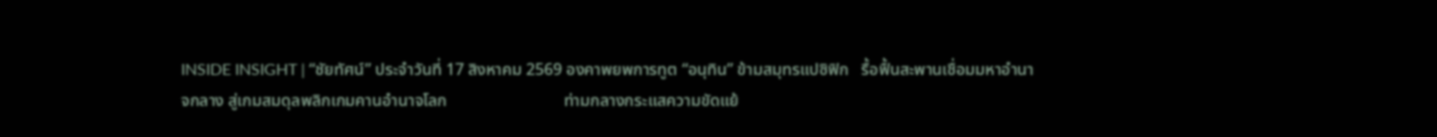INSIDE INSIGHT | “ชัยทัศน์” ประจำวันที่ 17 สิงหาคม 2569 องคาพยพการทูต “อนุทิน” ข้ามสมุทรแปซิฟิก   รื้อฟื้นสะพานเชื่อมมหาอำนาจกลาง สู่เกมสมดุลพลิกเกมคานอำนาจโลก                            ท่ามกลางกระแสความขัดแย้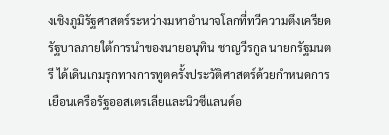งเชิงภูมิรัฐศาสตร์ระหว่างมหาอำนาจโลกที่ทวีความตึงเครียด รัฐบาลภายใต้การนำของนายอนุทิน ชาญวีรกูล นายกรัฐมนตรี ได้เดินเกมรุกทางการทูตครั้งประวัติศาสตร์ด้วยกำหนดการเยือนเครือรัฐออสเตรเลียและนิวซีแลนด์อ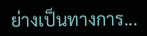ย่างเป็นทางการ...